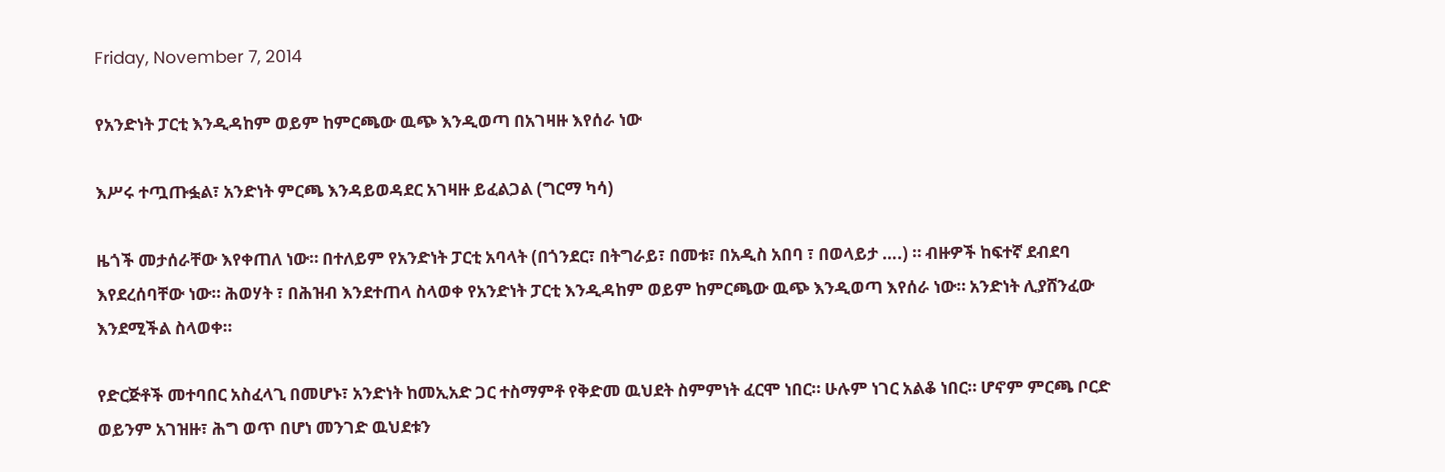Friday, November 7, 2014

የአንድነት ፓርቲ እንዲዳከም ወይም ከምርጫው ዉጭ እንዲወጣ በአገዛዙ እየሰራ ነው

እሥሩ ተጧጡፏል፣ አንድነት ምርጫ እንዳይወዳደር አገዛዙ ይፈልጋል (ግርማ ካሳ)

ዜጎች መታሰራቸው እየቀጠለ ነው። በተለይም የአንድነት ፓርቲ አባላት (በጎንደር፣ በትግራይ፣ በመቱ፣ በአዲስ አበባ ፣ በወላይታ ….) ። ብዙዎች ከፍተኛ ደብደባ እየደረሰባቸው ነው። ሕወሃት ፣ በሕዝብ እንደተጠላ ስላወቀ የአንድነት ፓርቲ እንዲዳከም ወይም ከምርጫው ዉጭ እንዲወጣ እየሰራ ነው። አንድነት ሊያሸንፈው እንደሚችል ስላወቀ።

የድርጅቶች መተባበር አስፈላጊ በመሆኑ፣ አንድነት ከመኢአድ ጋር ተስማምቶ የቅድመ ዉህደት ስምምነት ፈርሞ ነበር። ሁሉም ነገር አልቆ ነበር። ሆኖም ምርጫ ቦርድ ወይንም አገዝዙ፣ ሕግ ወጥ በሆነ መንገድ ዉህደቱን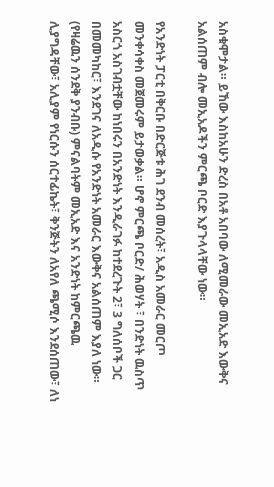አስቁሞታል። ይኸው እስከአሁን ድረስ በአቶ አበባው ለሚመራው መኢአድ እውቅና አልሰጠም ብሎ መኢአዶችን ምርጫ ቦርድ እያጉላላቸው ነው።

የአንድነት ፓርቲ በቅርቡ በድርጅቱ ሕገ ደንብ መሰረት፣ አዲስ አመራር መርጦ መንቀሳቀስ መጀመሩም ይታወቃል። ሆኖ ምርጫ ቦርድ/ ሕወሃት ፣ በንድነት ዉስጥ አስርጎ አስገብቷቸው ከነበሩን በአንድነት እንዲራገፉ ከተደረጉት 2፣ 3 ግለሰቦች ጋር በመመካከር፣ እንደገና ለአዲሱ የአንድነት አመራር እውቅና አልሰጠም እያለ ነው። (የዛሬዉን ሰንደቅ ያንብቡ) ምናልባትም መኢአድ እና አንድነት ከምርጫዉ ሊያግዳቸው፣ አሊያም የነርሱን ሰርተፊኬት፣ ቅንጅትን ለአየለ ጫሚሶ እንደሰጠው፣ ለነ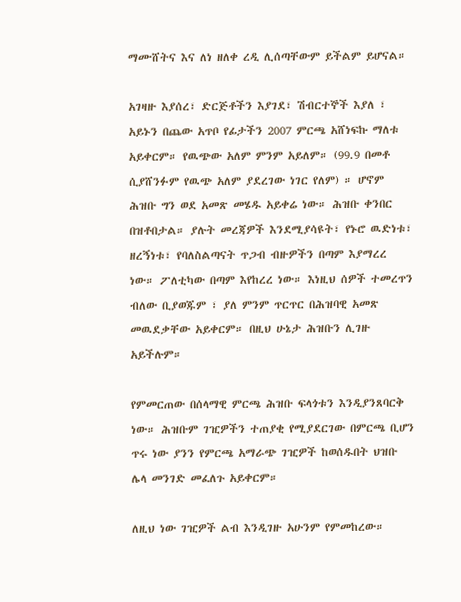ማሙሸትና እና ለነ ዘለቀ ረዲ ሊሰጣቸውም ይችልም ይሆናል።

አገዛዙ እያሰረ፣ ድርጅቶችን እያገደ፣ ሽብርተኞች እያለ ፣ አይኑን በጨው አጥቦ የፊታችን 2007 ምርጫ አሸነፍኩ ማለቱ አይቀርም። የዉጭው አለም ምንም አይለም። (99.9 በመቶ ሲያሸንፉም የዉጭ አለም ያደረገው ነገር የለም) ። ሆኖም ሕዝቡ ግን ወደ አመጽ መሄዱ አይቀሬ ነው። ሕዝቡ ቀንበር በዝቶበታል። ያሉት መረጃዎች እንደሚያሳዩት፣ የኑሮ ዉድነቱ፣ ዘረኝነቱ፣ የባለስልጣናት ጥጋብ ብዙዎችን በጣም እያማረረ ነው። ፖለቲካው በጣም እየከረረ ነው። እነዚህ ሰዎች ተመረጥን ብለው ቢያወጁም ፣ ያለ ምንም ጥርጥር በሕዝባዊ አመጽ መዉደቃቸው አይቀርም። በዚህ ሁኔታ ሕዝቡን ሊገዙ አይችሉም።

የምመርጠው በሰላማዊ ምርጫ ሕዝቡ ፍላጎቱን እንዲያንጸባርቅ ነው። ሕዝቡም ገዢዎችን ተጠያቂ የሚያደርገው በምርጫ ቢሆን ጥሩ ነው ያንን የምርጫ አማራጭ ገዢዎች ከወሰዱበት ህዝቡ ሌላ መንገድ መፈለጉ አይቀርም።

ለዚህ ነው ገዢዎች ልብ እንዲገዙ አሁንም የምመከረው።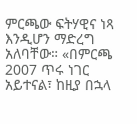ምርጫው ፍትሃዊና ነጻ እንዲሆን ማድረግ አለባቸው። «በምርጫ 2007 ጥሩ ነገር አይተናል፣ ከዚያ በኋላ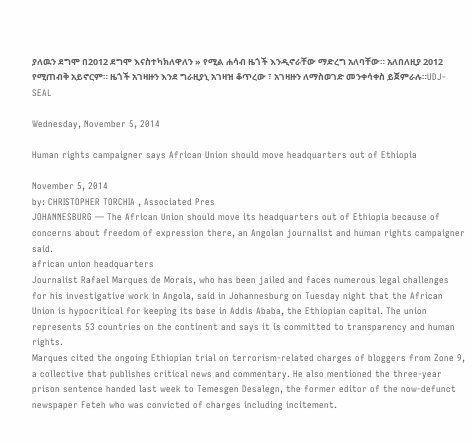ያለዉን ደግሞ በ2012 ደግሞ እናስተካክለዋለን » የሚል ሐሳብ ዜጎች እንዲኖራቸው ማድረግ አለባቸው። አለበለዚያ 2012 የሚጠብቅ አይኖርም። ዜጎች አገዛዙን እንደ ግራዚያኒ አገዛዝ ቆጥረው ፣ አገዛዙን ለማስወገድ መንቀሳቀስ ይጀምራሉ።UDJ-SEAL

Wednesday, November 5, 2014

Human rights campaigner says African Union should move headquarters out of Ethiopia

November 5, 2014
by: CHRISTOPHER TORCHIA , Associated Pres
JOHANNESBURG — The African Union should move its headquarters out of Ethiopia because of concerns about freedom of expression there, an Angolan journalist and human rights campaigner said.
african union headquarters
Journalist Rafael Marques de Morais, who has been jailed and faces numerous legal challenges for his investigative work in Angola, said in Johannesburg on Tuesday night that the African Union is hypocritical for keeping its base in Addis Ababa, the Ethiopian capital. The union represents 53 countries on the continent and says it is committed to transparency and human rights.
Marques cited the ongoing Ethiopian trial on terrorism-related charges of bloggers from Zone 9, a collective that publishes critical news and commentary. He also mentioned the three-year prison sentence handed last week to Temesgen Desalegn, the former editor of the now-defunct newspaper Feteh who was convicted of charges including incitement.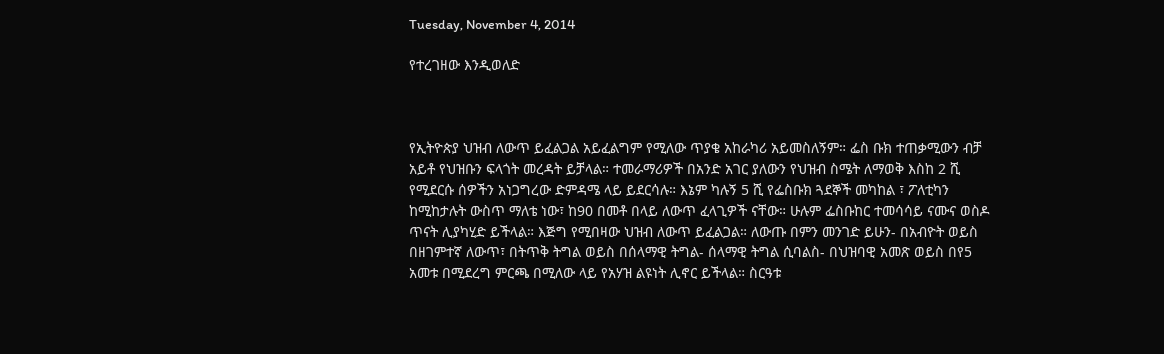Tuesday, November 4, 2014

የተረገዘው እንዲወለድ



የኢትዮጵያ ህዝብ ለውጥ ይፈልጋል አይፈልግም የሚለው ጥያቄ አከራካሪ አይመስለኝም። ፌስ ቡክ ተጠቃሚውን ብቻ አይቶ የህዝቡን ፍላጎት መረዳት ይቻላል። ተመራማሪዎች በአንድ አገር ያለውን የህዝብ ስሜት ለማወቅ እስከ 2 ሺ የሚደርሱ ሰዎችን አነጋግረው ድምዳሜ ላይ ይደርሳሉ። እኔም ካሉኝ 5 ሺ የፌስቡክ ጓደኞች መካከል ፣ ፖለቲካን ከሚከታሉት ውስጥ ማለቴ ነው፣ ከ90 በመቶ በላይ ለውጥ ፈላጊዎች ናቸው። ሁሉም ፌስቡከር ተመሳሳይ ናሙና ወስዶ ጥናት ሊያካሂድ ይችላል። እጅግ የሚበዛው ህዝብ ለውጥ ይፈልጋል። ለውጡ በምን መንገድ ይሁን- በአብዮት ወይስ በዘገምተኛ ለውጥ፣ በትጥቅ ትግል ወይስ በሰላማዊ ትግል- ሰላማዊ ትግል ሲባልስ- በህዝባዊ አመጽ ወይስ በየ5 አመቱ በሚደረግ ምርጫ በሚለው ላይ የአሃዝ ልዩነት ሊኖር ይችላል። ስርዓቱ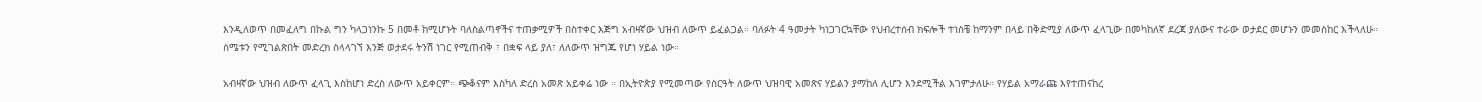እንዲለወጥ በመፈለግ በኩል ግን ካላጋነንኩ 5 በመቶ ከሚሆኑት ባለስልጣኖችና ተጠቃሚዎች በስተቀር እጅግ አብዛኛው ህዝብ ለውጥ ይፈልጋል። ባለፉት 4 ዓመታት ካነጋገርኳቸው የህብረተሰብ ክፍሎች ተነስቼ ከማንም በላይ በቅድሚያ ለውጥ ፈላጊው በመካከለኛ ደረጃ ያለውና ተራው ወታደር መሆኑን መመስከር እችላለሁ። ስሜቱን የሚገልጽበት መድረክ ስላላገኘ እንጅ ወታደሩ ትንሽ ነገር የሚጠብቅ ፣ በቋፍ ላይ ያለ፣ ለለውጥ ዝግጁ የሆነ ሃይል ነው።

አብዛኛው ህዝብ ለውጥ ፈላጊ እስከሆነ ድረስ ለውጥ አይቀርም። ጭቆናም እስካለ ድረስ አመጽ አይቀሬ ነው ። በኢትዮጵያ የሚመጣው የስርዓት ለውጥ ህዝባዊ አመጽና ሃይልን ያማከለ ሊሆን እንደሚችል እገምታለሁ። የሃይል አማራጩ እየተጠናከረ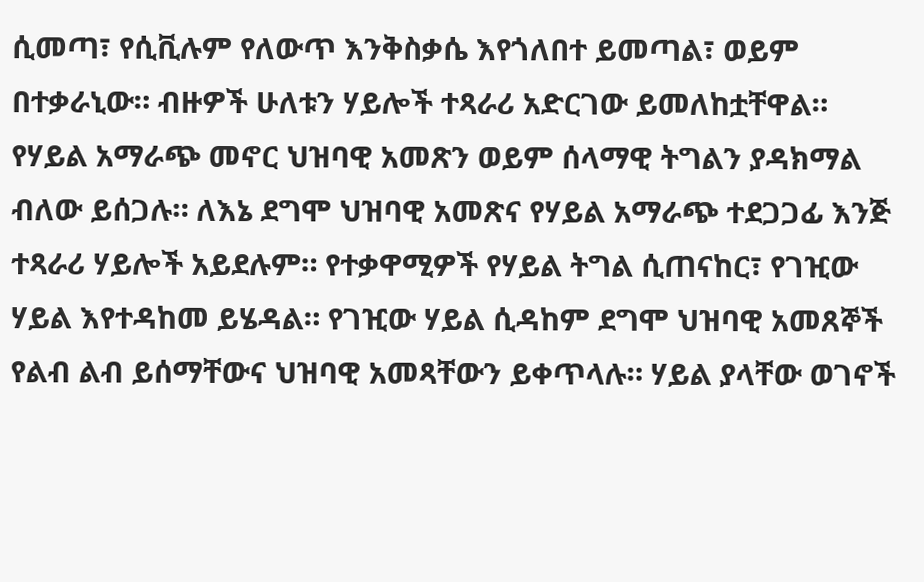ሲመጣ፣ የሲቪሉም የለውጥ እንቅስቃሴ እየጎለበተ ይመጣል፣ ወይም በተቃራኒው። ብዙዎች ሁለቱን ሃይሎች ተጻራሪ አድርገው ይመለከቷቸዋል። የሃይል አማራጭ መኖር ህዝባዊ አመጽን ወይም ሰላማዊ ትግልን ያዳክማል ብለው ይሰጋሉ። ለእኔ ደግሞ ህዝባዊ አመጽና የሃይል አማራጭ ተደጋጋፊ እንጅ ተጻራሪ ሃይሎች አይደሉም። የተቃዋሚዎች የሃይል ትግል ሲጠናከር፣ የገዢው ሃይል እየተዳከመ ይሄዳል። የገዢው ሃይል ሲዳከም ደግሞ ህዝባዊ አመጸኞች የልብ ልብ ይሰማቸውና ህዝባዊ አመጻቸውን ይቀጥላሉ። ሃይል ያላቸው ወገኖች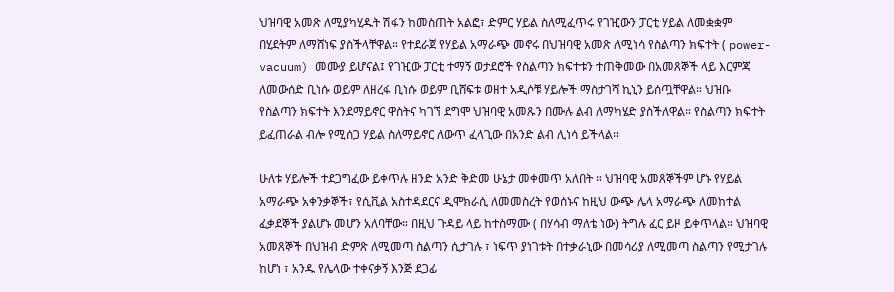ህዝባዊ አመጽ ለሚያካሂዱት ሽፋን ከመስጠት አልፎ፣ ድምር ሃይል ስለሚፈጥሩ የገዢውን ፓርቲ ሃይል ለመቋቋም በሂደትም ለማሸነፍ ያስችላቸዋል። የተደራጀ የሃይል አማራጭ መኖሩ በህዝባዊ አመጽ ለሚነሳ የስልጣን ክፍተት ( power-vacuum) መሙያ ይሆናል፤ የገዢው ፓርቲ ተማኝ ወታደሮች የስልጣን ክፍተቱን ተጠቅመው በአመጸኞች ላይ እርምጃ ለመውሰድ ቢነሱ ወይም ለዘረፋ ቢነሱ ወይም ቢሸፍቱ ወዘተ አዲሶቹ ሃይሎች ማስታገሻ ኪኒን ይሰጧቸዋል። ህዝቡ የስልጣን ክፍተት እንደማይኖር ዋስትና ካገኘ ደግሞ ህዝባዊ አመጹን በሙሉ ልብ ለማካሄድ ያስችለዋል። የስልጣን ክፍተት ይፈጠራል ብሎ የሚሰጋ ሃይል ስለማይኖር ለውጥ ፈላጊው በአንድ ልብ ሊነሳ ይችላል።

ሁለቱ ሃይሎች ተደጋግፈው ይቀጥሉ ዘንድ አንድ ቅድመ ሁኔታ መቀመጥ አለበት ። ህዝባዊ አመጸኞችም ሆኑ የሃይል አማራጭ አቀንቃኞች፣ የሲቪል አስተዳደርና ዲሞክራሲ ለመመስረት የወሰኑና ከዚህ ውጭ ሌላ አማራጭ ለመከተል ፈቃደኞች ያልሆኑ መሆን አለባቸው። በዚህ ጉዳይ ላይ ከተስማሙ ( በሃሳብ ማለቴ ነው) ትግሉ ፈር ይዞ ይቀጥላል። ህዝባዊ አመጸኞች በህዝብ ድምጽ ለሚመጣ ስልጣን ሲታገሉ ፣ ነፍጥ ያነገቱት በተቃራኒው በመሳሪያ ለሚመጣ ስልጣን የሚታገሉ ከሆነ ፣ አንዱ የሌላው ተቀናቃኝ እንጅ ደጋፊ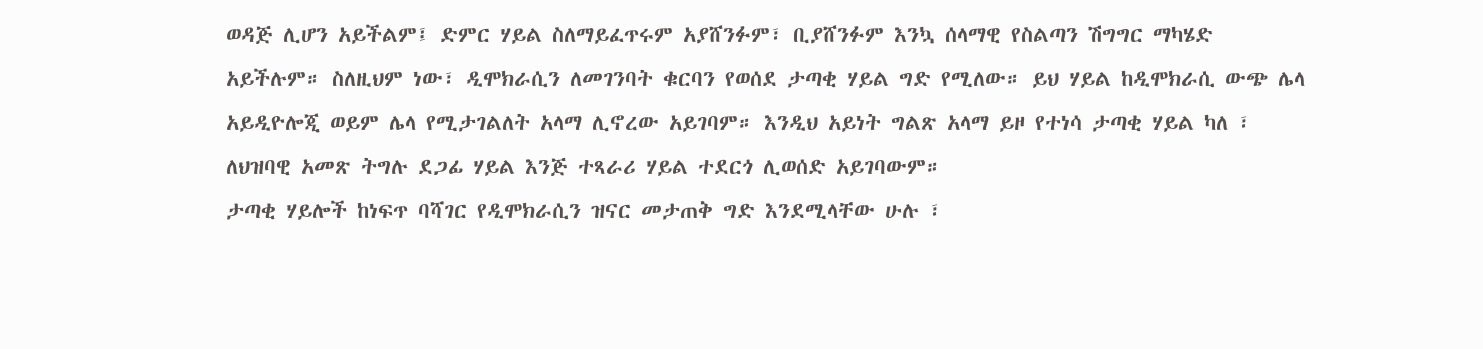ወዳጅ ሊሆን አይችልም፤ ድምር ሃይል ስለማይፈጥሩም አያሸንፉም፣ ቢያሸንፉም እንኳ ሰላማዊ የስልጣን ሽግግር ማካሄድ አይችሉም። ስለዚህም ነው፣ ዲሞክራሲን ለመገንባት ቁርባን የወሰደ ታጣቂ ሃይል ግድ የሚለው። ይህ ሃይል ከዲሞክራሲ ውጭ ሌላ አይዲዮሎጂ ወይም ሌላ የሚታገልለት አላማ ሊኖረው አይገባም። እንዲህ አይነት ግልጽ አላማ ይዞ የተነሳ ታጣቂ ሃይል ካለ ፣ ለህዝባዊ አመጽ ትግሉ ደጋፊ ሃይል እንጅ ተጻራሪ ሃይል ተደርጎ ሊወሰድ አይገባውም።
ታጣቂ ሃይሎች ከነፍጥ ባሻገር የዲሞክራሲን ዝናር መታጠቅ ግድ እንደሚላቸው ሁሉ ፣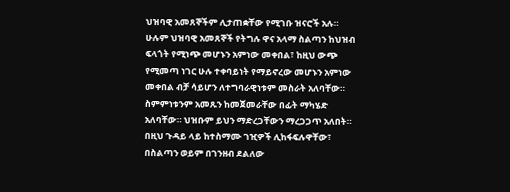ህዝባዊ አመጸኞችም ሊታጠቋቸው የሚገቡ ዝናሮች አሉ። ሁሉም ህዝባዊ አመጸኞች የትግሉ ዋና አላማ ስልጣን ከህዝብ ፍላጎት የሚነጭ መሆኑን አምነው መቀበል፣ ከዚህ ውጭ የሚመጣ ነገር ሁሉ ተቀባይነት የማይኖረው መሆኑን አምነው መቀበል ብቻ ሳይሆን ለተግባራዊነቱም መስራት አለባቸው። ስምምነቱንም አመጹን ከመጀመራቸው በፊት ማካሄድ አለባቸው። ህዝቡም ይህን ማድረጋቸውን ማረጋጋጥ አለበት። በዚህ ጉዳይ ላይ ከተስማሙ ገዢዎች ሊከፋፍሉዋቸው፣ በስልጣን ወይም በገንዘብ ደልለው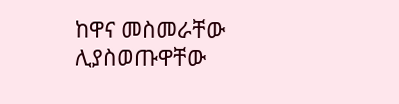ከዋና መስመራቸው ሊያስወጡዋቸው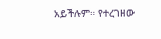አይችሉም። የተረገዘው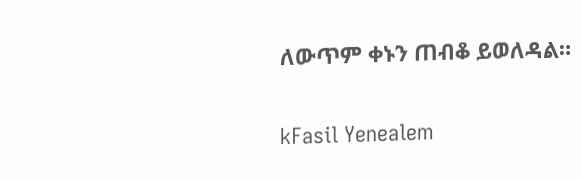ለውጥም ቀኑን ጠብቆ ይወለዳል።

kFasil Yenealem